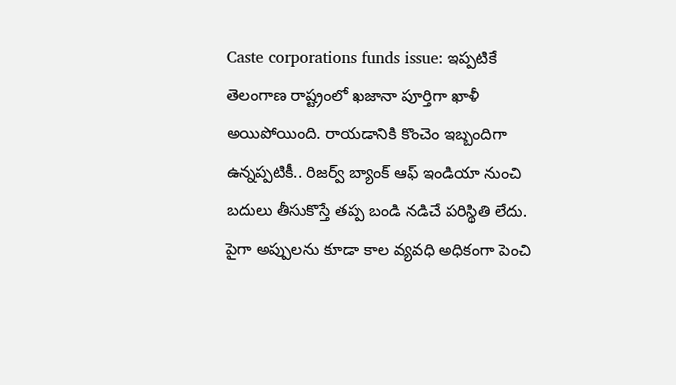Caste corporations funds issue: ఇప్పటికే తెలంగాణ రాష్ట్రంలో ఖజానా పూర్తిగా ఖాళీ అయిపోయింది. రాయడానికి కొంచెం ఇబ్బందిగా ఉన్నప్పటికీ.. రిజర్వ్ బ్యాంక్ ఆఫ్ ఇండియా నుంచి బదులు తీసుకొస్తే తప్ప బండి నడిచే పరిస్థితి లేదు. పైగా అప్పులను కూడా కాల వ్యవధి అధికంగా పెంచి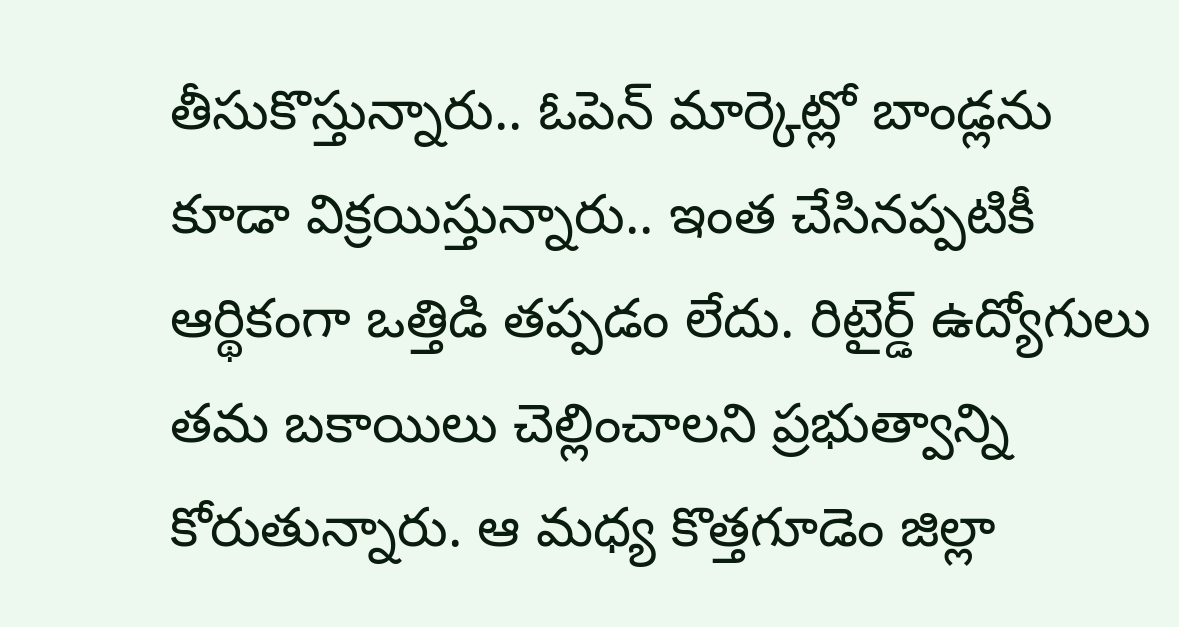తీసుకొస్తున్నారు.. ఓపెన్ మార్కెట్లో బాండ్లను కూడా విక్రయిస్తున్నారు.. ఇంత చేసినప్పటికీ ఆర్థికంగా ఒత్తిడి తప్పడం లేదు. రిటైర్డ్ ఉద్యోగులు తమ బకాయిలు చెల్లించాలని ప్రభుత్వాన్ని కోరుతున్నారు. ఆ మధ్య కొత్తగూడెం జిల్లా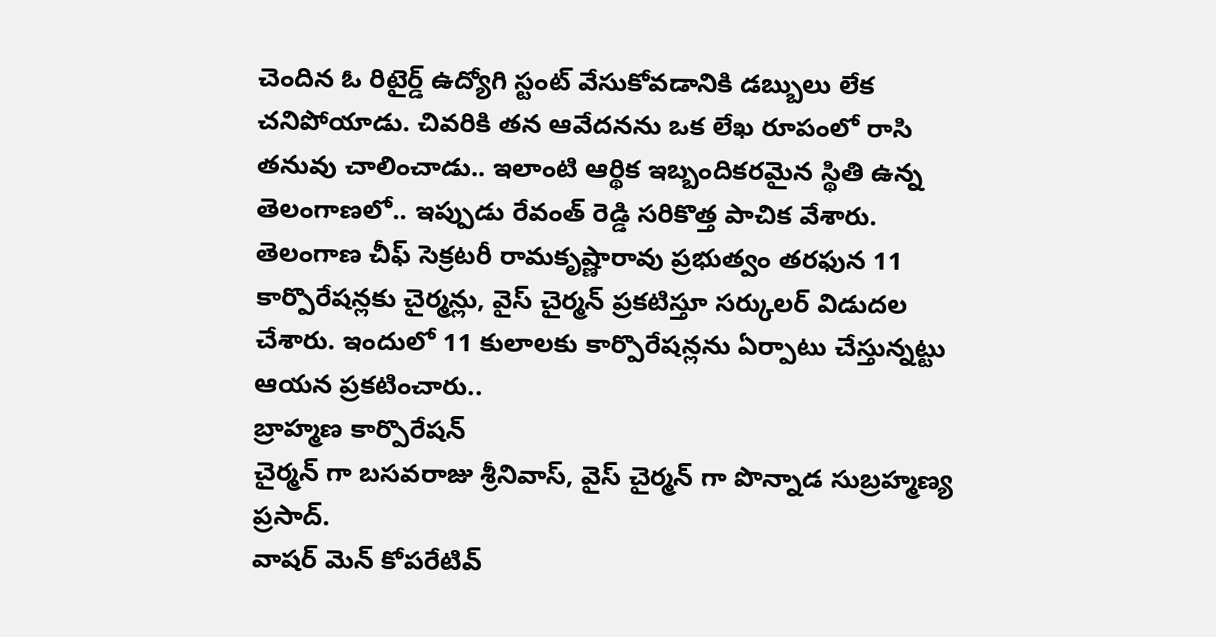చెందిన ఓ రిటైర్డ్ ఉద్యోగి స్టంట్ వేసుకోవడానికి డబ్బులు లేక చనిపోయాడు. చివరికి తన ఆవేదనను ఒక లేఖ రూపంలో రాసి తనువు చాలించాడు.. ఇలాంటి ఆర్థిక ఇబ్బందికరమైన స్థితి ఉన్న తెలంగాణలో.. ఇప్పుడు రేవంత్ రెడ్డి సరికొత్త పాచిక వేశారు.
తెలంగాణ చీఫ్ సెక్రటరీ రామకృష్ణారావు ప్రభుత్వం తరఫున 11 కార్పొరేషన్లకు చైర్మన్లు, వైస్ చైర్మన్ ప్రకటిస్తూ సర్కులర్ విడుదల చేశారు. ఇందులో 11 కులాలకు కార్పొరేషన్లను ఏర్పాటు చేస్తున్నట్టు ఆయన ప్రకటించారు..
బ్రాహ్మణ కార్పొరేషన్
చైర్మన్ గా బసవరాజు శ్రీనివాస్, వైస్ చైర్మన్ గా పొన్నాడ సుబ్రహ్మణ్య ప్రసాద్.
వాషర్ మెన్ కోపరేటివ్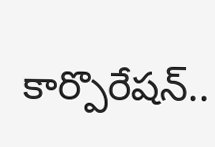కార్పొరేషన్..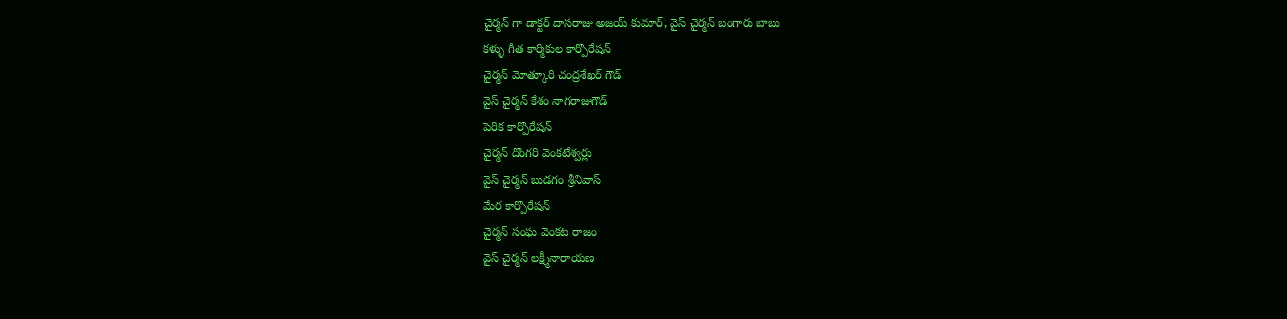చైర్మన్ గా డాక్టర్ దాసరాజు అజయ్ కుమార్, వైస్ చైర్మన్ బంగారు బాబు
కళ్ళు గీత కార్మికుల కార్పొరేషన్
చైర్మన్ మోత్కూరి చంద్రశేఖర్ గౌడ్
వైస్ చైర్మన్ కేశం నాగరాజుగౌడ్
పెరిక కార్పొరేషన్
చైర్మన్ దొంగరి వెంకటేశ్వర్లు
వైస్ చైర్మన్ బుడగం శ్రీనివాస్
మేర కార్పొరేషన్
చైర్మన్ సంఘ వెంకట రాజం
వైస్ చైర్మన్ లక్ష్మీనారాయణ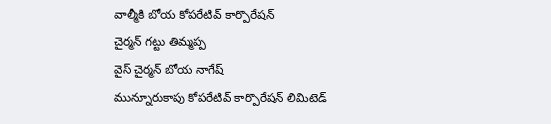వాల్మీకి బోయ కోపరేటివ్ కార్పొరేషన్
చైర్మన్ గట్టు తిమ్మప్ప
వైస్ చైర్మన్ బోయ నాగేష్
మున్నూరుకాపు కోపరేటివ్ కార్పొరేషన్ లిమిటెడ్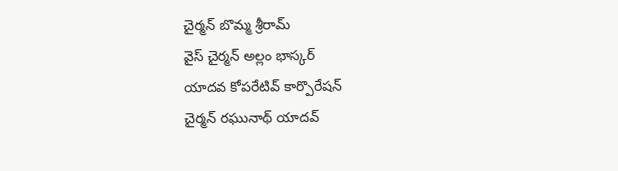చైర్మన్ బొమ్మ శ్రీరామ్
వైస్ చైర్మన్ అల్లం భాస్కర్
యాదవ కోపరేటివ్ కార్పొరేషన్
చైర్మన్ రఘునాథ్ యాదవ్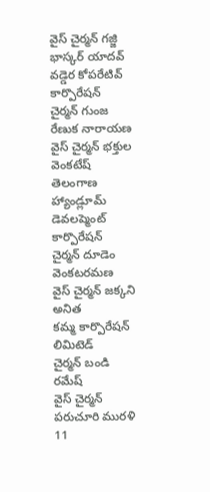వైస్ చైర్మన్ గజ్జి భాస్కర్ యాదవ్
వడ్డెర కోపరేటివ్ కార్పొరేషన్
చైర్మన్ గుంజ రేణుక నారాయణ
వైస్ చైర్మన్ భక్తుల వెంకటేష్
తెలంగాణ హ్యాండ్లూమ్ డెవలప్మెంట్ కార్పొరేషన్
చైర్మన్ దూడెం వెంకటరమణ
వైస్ చైర్మన్ జక్కని అనిత
కమ్మ కార్పొరేషన్ లిమిటెడ్
చైర్మన్ బండి రమేష్
వైస్ చైర్మన్ పరుచూరి మురళి
11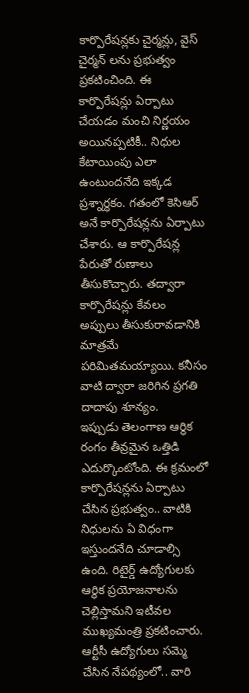కార్పొరేషన్లకు చైర్మన్లు, వైస్ చైర్మన్ లను ప్రభుత్వం ప్రకటించింది. ఈ కార్పొరేషన్లు ఏర్పాటు చేయడం మంచి నిర్ణయం అయినప్పటికీ.. నిధుల కేటాయింపు ఎలా ఉంటుందనేది ఇక్కడ ప్రశ్నార్థకం. గతంలో కెసిఆర్ అనే కార్పొరేషన్లను ఏర్పాటు చేశారు. ఆ కార్పొరేషన్ల పేరుతో రుణాలు తీసుకొచ్చారు. తద్వారా కార్పొరేషన్లు కేవలం అప్పులు తీసుకురావడానికి మాత్రమే పరిమితమయ్యాయి. కనీసం వాటి ద్వారా జరిగిన ప్రగతి దాదాపు శూన్యం.
ఇప్పుడు తెలంగాణ ఆర్థిక రంగం తీవ్రమైన ఒత్తిడి ఎదుర్కొంటోంది. ఈ క్రమంలో కార్పొరేషన్లను ఏర్పాటు చేసిన ప్రభుత్వం.. వాటికి నిధులను ఏ విధంగా ఇస్తుందనేది చూడాల్సి ఉంది. రిటైర్డ్ ఉద్యోగులకు ఆర్థిక ప్రయోజనాలను చెల్లిస్తామని ఇటీవల ముఖ్యమంత్రి ప్రకటించారు. ఆర్టీసీ ఉద్యోగులు సమ్మె చేసిన నేపథ్యంలో.. వారి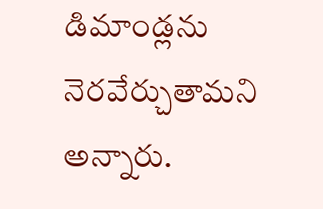డిమాండ్లను నెరవేర్చుతామని అన్నారు.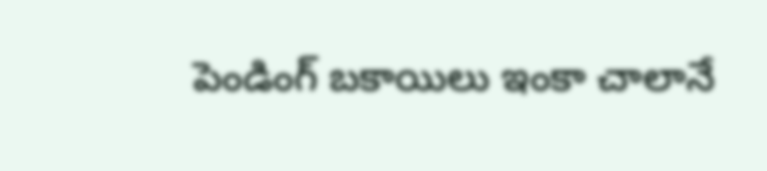పెండింగ్ బకాయిలు ఇంకా చాలానే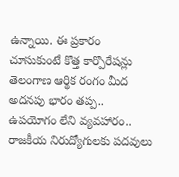ఉన్నాయి. ఈ ప్రకారం చూసుకుంటే కొత్త కార్పొరేషన్లు తెలంగాణ ఆర్థిక రంగం మీద అదనపు భారం తప్ప.. ఉపయోగం లేని వ్యవహారం.. రాజకీయ నిరుద్యోగులకు పదవులు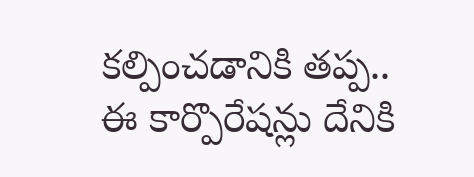కల్పించడానికి తప్ప.. ఈ కార్పొరేషన్లు దేనికి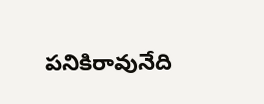పనికిరావునేది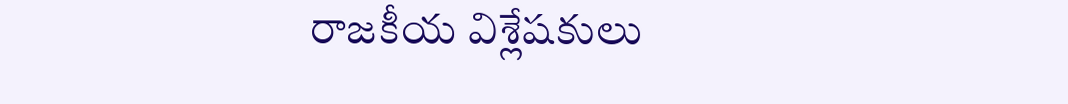రాజకీయ విశ్లేషకులు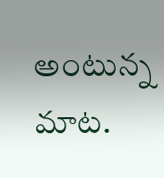అంటున్న మాట.